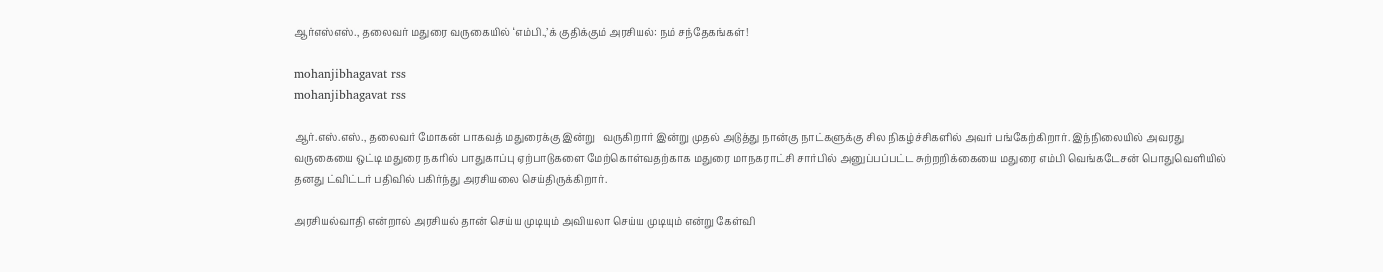ஆர்எஸ்எஸ்., தலைவர் மதுரை வருகையில் ‘எம்பி.,’க் குதிக்கும் அரசியல்: நம் சந்தேகங்கள்!

mohanjibhagavat rss
mohanjibhagavat rss

ஆர்.எஸ்.எஸ்., தலைவர் மோகன் பாகவத் மதுரைக்கு இன்று   வருகிறார் இன்று முதல் அடுத்து நான்கு நாட்களுக்கு சில நிகழ்ச்சிகளில் அவர் பங்கேற்கிறார். இந்நிலையில் அவரது வருகையை ஒட்டி மதுரை நகரில் பாதுகாப்பு ஏற்பாடுகளை மேற்கொள்வதற்காக மதுரை மாநகராட்சி சார்பில் அனுப்பப்பட்ட சுற்றறிக்கையை மதுரை எம்பி வெங்கடேசன் பொதுவெளியில் தனது ட்விட்டர் பதிவில் பகிர்ந்து அரசியலை செய்திருக்கிறார்.

அரசியல்வாதி என்றால் அரசியல் தான் செய்ய முடியும் அவியலா செய்ய முடியும் என்று கேள்வி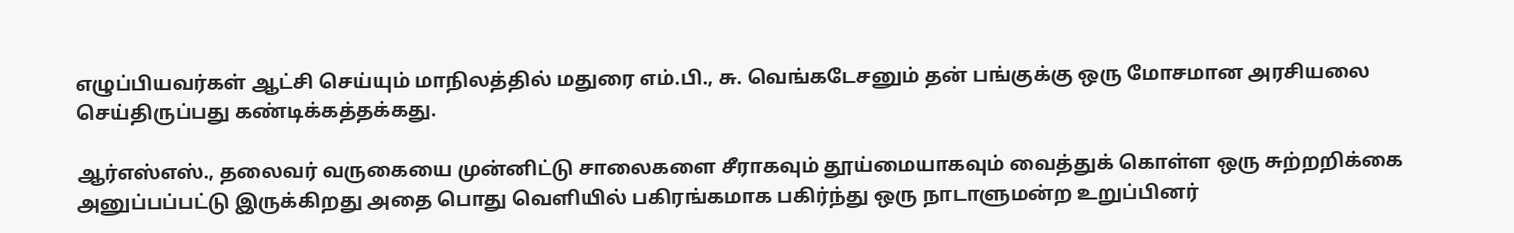எழுப்பியவர்கள் ஆட்சி செய்யும் மாநிலத்தில் மதுரை எம்.பி., சு. வெங்கடேசனும் தன் பங்குக்கு ஒரு மோசமான அரசியலை செய்திருப்பது கண்டிக்கத்தக்கது.

ஆர்எஸ்எஸ்., தலைவர் வருகையை முன்னிட்டு சாலைகளை சீராகவும் தூய்மையாகவும் வைத்துக் கொள்ள ஒரு சுற்றறிக்கை அனுப்பப்பட்டு இருக்கிறது அதை பொது வெளியில் பகிரங்கமாக பகிர்ந்து ஒரு நாடாளுமன்ற உறுப்பினர்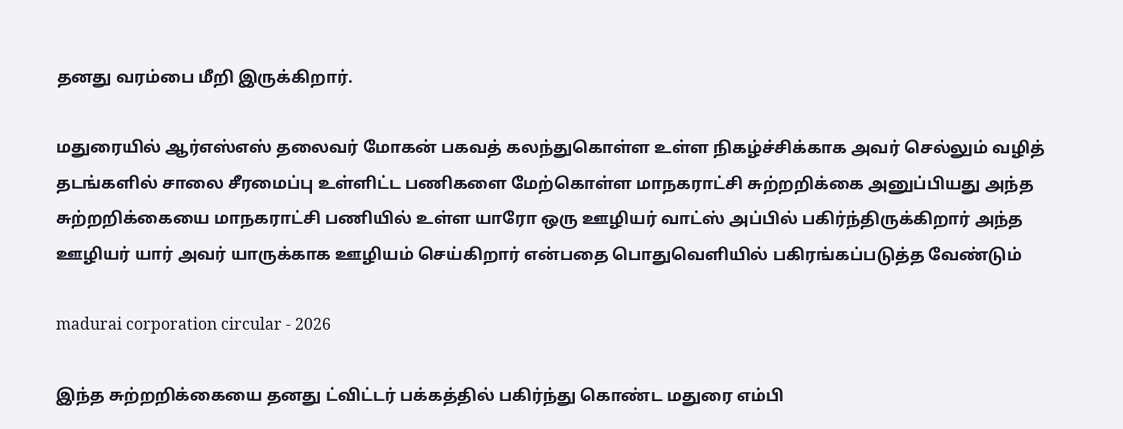தனது வரம்பை மீறி இருக்கிறார்.

மதுரையில் ஆர்எஸ்எஸ் தலைவர் மோகன் பகவத் கலந்துகொள்ள உள்ள நிகழ்ச்சிக்காக அவர் செல்லும் வழித் தடங்களில் சாலை சீரமைப்பு உள்ளிட்ட பணிகளை மேற்கொள்ள மாநகராட்சி சுற்றறிக்கை அனுப்பியது அந்த சுற்றறிக்கையை மாநகராட்சி பணியில் உள்ள யாரோ ஒரு ஊழியர் வாட்ஸ் அப்பில் பகிர்ந்திருக்கிறார் அந்த ஊழியர் யார் அவர் யாருக்காக ஊழியம் செய்கிறார் என்பதை பொதுவெளியில் பகிரங்கப்படுத்த வேண்டும்

madurai corporation circular - 2026

இந்த சுற்றறிக்கையை தனது ட்விட்டர் பக்கத்தில் பகிர்ந்து கொண்ட மதுரை எம்பி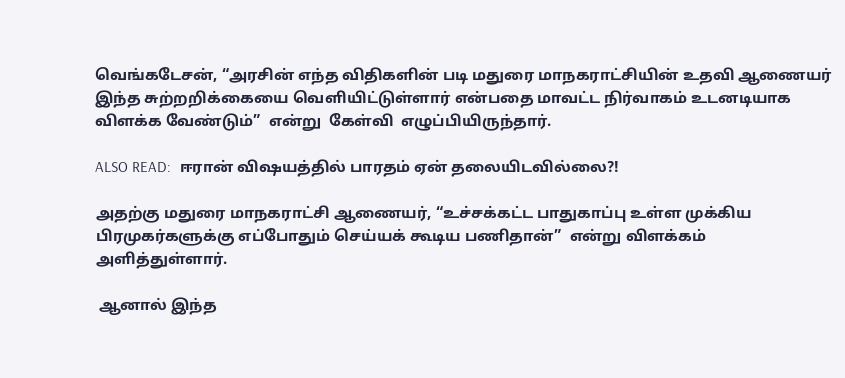வெங்கடேசன், “அரசின் எந்த விதிகளின் படி மதுரை மாநகராட்சியின் உதவி ஆணையர் இந்த சுற்றறிக்கையை வெளியிட்டுள்ளார் என்பதை மாவட்ட நிர்வாகம் உடனடியாக விளக்க வேண்டும்”  என்று  கேள்வி  எழுப்பியிருந்தார்.

ALSO READ:  ஈரான் விஷயத்தில் பாரதம் ஏன் தலையிடவில்லை?!

அதற்கு மதுரை மாநகராட்சி ஆணையர், “உச்சக்கட்ட பாதுகாப்பு உள்ள முக்கிய பிரமுகர்களுக்கு எப்போதும் செய்யக் கூடிய பணிதான்”  என்று விளக்கம் அளித்துள்ளார்.

 ஆனால் இந்த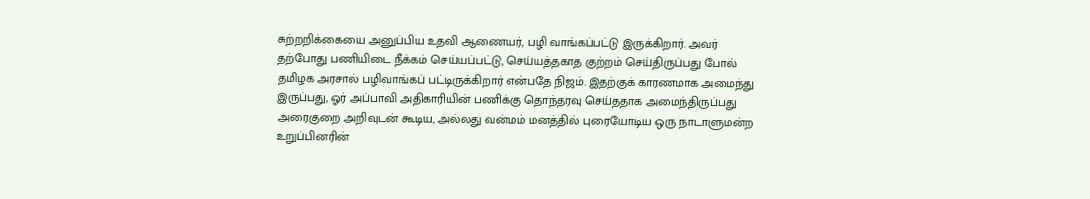சுற்றறிக்கையை அனுப்பிய உதவி ஆணையர், பழி வாங்கப்பட்டு இருக்கிறார். அவர் தற்போது பணியிடை நீக்கம் செய்யப்பட்டு, செய்யத்தகாத குற்றம் செய்திருப்பது போல் தமிழக அரசால் பழிவாங்கப் பட்டிருக்கிறார் என்பதே நிஜம். இதற்குக் காரணமாக அமைந்து இருப்பது, ஓர் அப்பாவி அதிகாரியின் பணிக்கு தொந்தரவு செய்ததாக அமைந்திருப்பது அரைகுறை அறிவுடன் கூடிய, அல்லது வன்மம் மனத்தில் புரையோடிய ஒரு நாடாளுமன்ற உறுப்பினரின்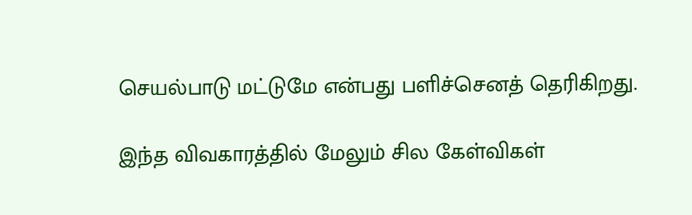செயல்பாடு மட்டுமே என்பது பளிச்செனத் தெரிகிறது.

இந்த விவகாரத்தில் மேலும் சில கேள்விகள்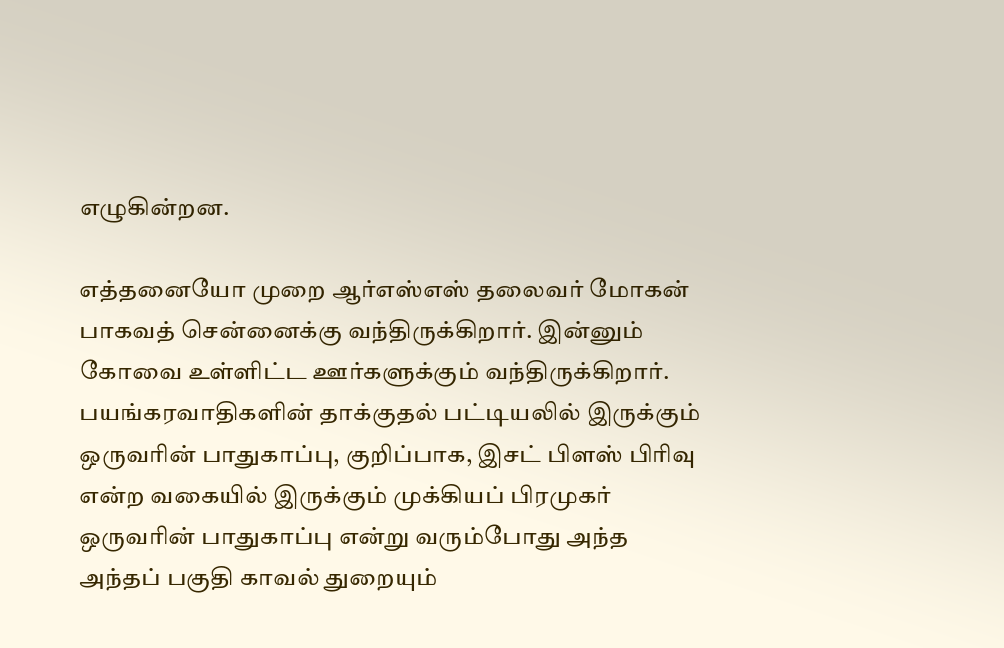எழுகின்றன.

எத்தனையோ முறை ஆர்எஸ்எஸ் தலைவர் மோகன் பாகவத் சென்னைக்கு வந்திருக்கிறார். இன்னும் கோவை உள்ளிட்ட ஊர்களுக்கும் வந்திருக்கிறார். பயங்கரவாதிகளின் தாக்குதல் பட்டியலில் இருக்கும் ஒருவரின் பாதுகாப்பு, குறிப்பாக, இசட் பிளஸ் பிரிவு என்ற வகையில் இருக்கும் முக்கியப் பிரமுகர் ஒருவரின் பாதுகாப்பு என்று வரும்போது அந்த அந்தப் பகுதி காவல் துறையும்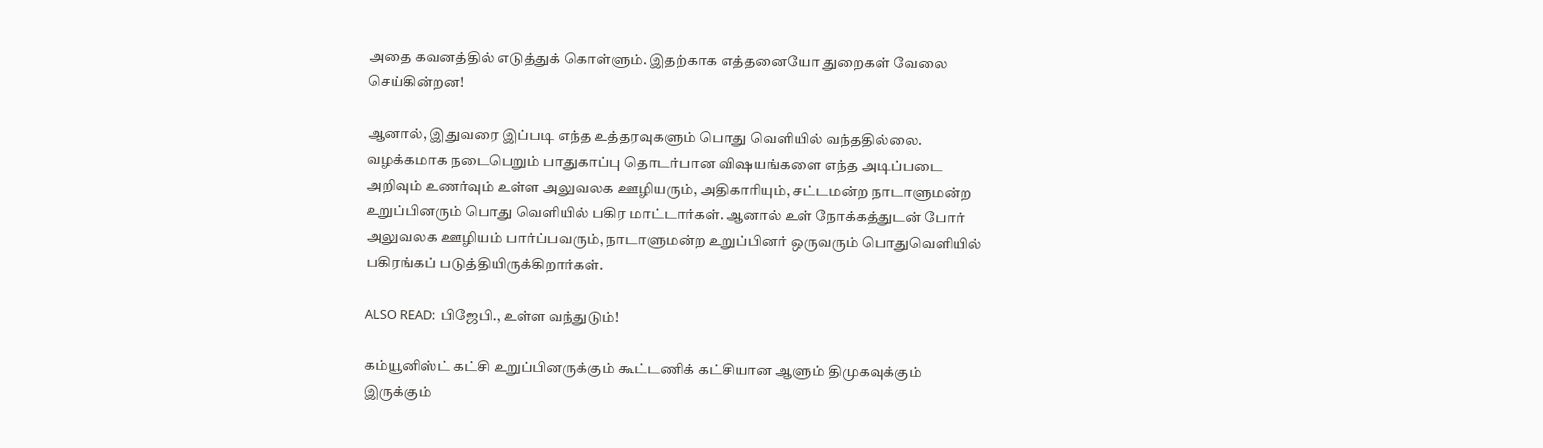அதை கவனத்தில் எடுத்துக் கொள்ளும். இதற்காக எத்தனையோ துறைகள் வேலை செய்கின்றன!

ஆனால், இதுவரை இப்படி எந்த உத்தரவுகளும் பொது வெளியில் வந்ததில்லை. வழக்கமாக நடைபெறும் பாதுகாப்பு தொடர்பான விஷயங்களை எந்த அடிப்படை அறிவும் உணர்வும் உள்ள அலுவலக ஊழியரும், அதிகாரியும், சட்டமன்ற நாடாளுமன்ற உறுப்பினரும் பொது வெளியில் பகிர மாட்டார்கள். ஆனால் உள் நோக்கத்துடன் போர் அலுவலக ஊழியம் பார்ப்பவரும், நாடாளுமன்ற உறுப்பினர் ஒருவரும் பொதுவெளியில் பகிரங்கப் படுத்தியிருக்கிறார்கள்.

ALSO READ:  பிஜேபி., உள்ள வந்துடும்!

கம்யூனிஸ்ட் கட்சி உறுப்பினருக்கும் கூட்டணிக் கட்சியான ஆளும் திமுகவுக்கும் இருக்கும்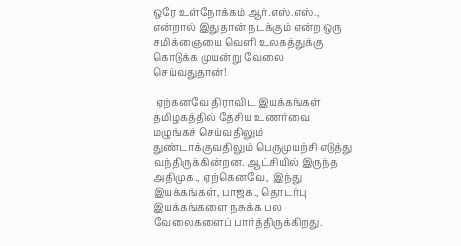ஒரே உள்நோக்கம் ஆர்.எஸ்.எஸ்., என்றால் இதுதான் நடக்கும் என்ற ஒரு சமிக்ஞையை வெளி உலகத்துக்கு கொடுக்க முயன்று வேலை   செய்வதுதான்!

 ஏற்கனவே திராவிட இயக்கங்கள் தமிழகத்தில் தேசிய உணர்வை மழுங்கச் செய்வதிலும் துண்டாக்குவதிலும் பெருமுயற்சி எடுத்து வந்திருக்கின்றன. ஆட்சியில் இருந்த அதிமுக., ஏற்கெனவே,  இந்து இயக்கங்கள், பாஜக., தொடர்பு இயக்கங்களை நசுக்க பல வேலைகளைப் பார்த்திருக்கிறது.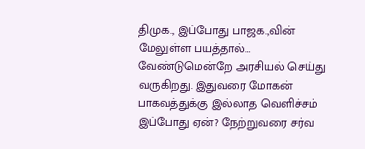திமுக., இப்போது பாஜக.,வின் மேலுள்ள பயத்தால்… வேண்டுமென்றே அரசியல் செய்து வருகிறது. இதுவரை மோகன் பாகவத்துக்கு இல்லாத வெளிச்சம் இப்போது ஏன்? நேற்றுவரை சர்வ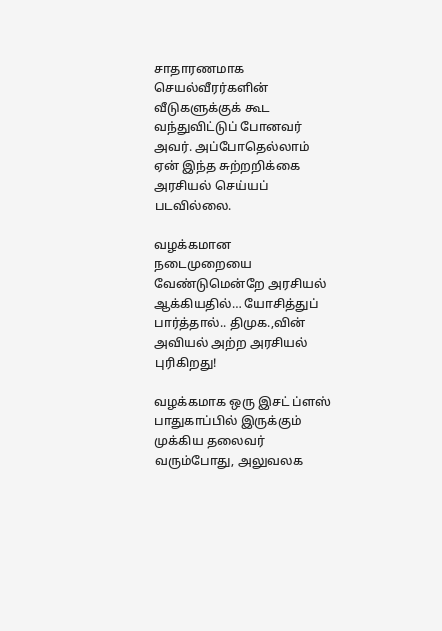சாதாரணமாக செயல்வீரர்களின் வீடுகளுக்குக் கூட வந்துவிட்டுப் போனவர் அவர். அப்போதெல்லாம் ஏன் இந்த சுற்றறிக்கை அரசியல் செய்யப் படவில்லை.

வழக்கமான நடைமுறையை வேண்டுமென்றே அரசியல் ஆக்கியதில்… யோசித்துப் பார்த்தால்.. திமுக.,வின் அவியல் அற்ற அரசியல் புரிகிறது!

வழக்கமாக ஒரு இசட் ப்ளஸ் பாதுகாப்பில் இருக்கும் முக்கிய தலைவர் வரும்போது, அலுவலக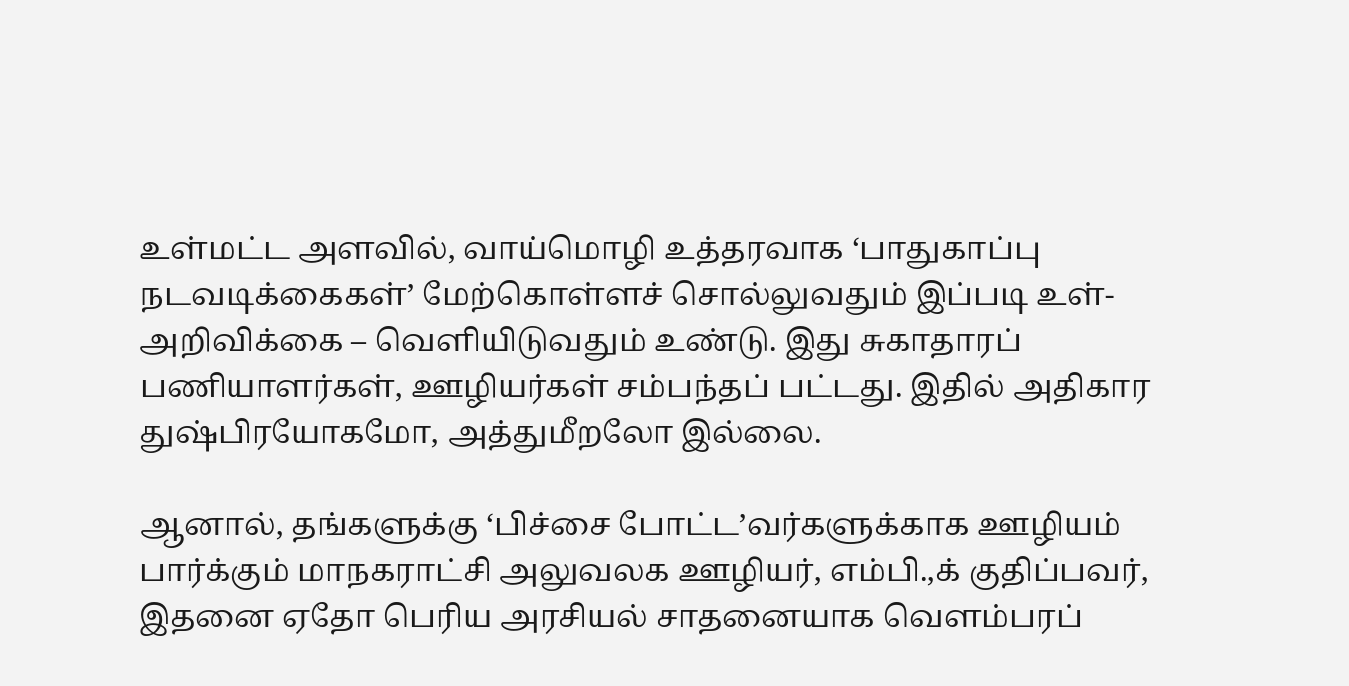உள்மட்ட அளவில், வாய்மொழி உத்தரவாக ‘பாதுகாப்பு நடவடிக்கைகள்’ மேற்கொள்ளச் சொல்லுவதும் இப்படி உள்-அறிவிக்கை – வெளியிடுவதும் உண்டு. இது சுகாதாரப் பணியாளர்கள், ஊழியர்கள் சம்பந்தப் பட்டது. இதில் அதிகார துஷ்பிரயோகமோ, அத்துமீறலோ இல்லை.

ஆனால், தங்களுக்கு ‘பிச்சை போட்ட’வர்களுக்காக ஊழியம் பார்க்கும் மாநகராட்சி அலுவலக ஊழியர், எம்பி.,க் குதிப்பவர், இதனை ஏதோ பெரிய அரசியல் சாதனையாக வெளம்பரப்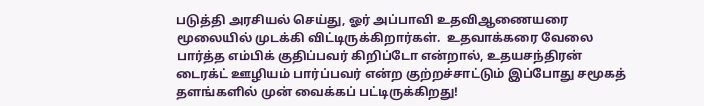படுத்தி அரசியல் செய்து, ஓர் அப்பாவி உதவிஆணையரை மூலையில் முடக்கி விட்டிருக்கிறார்கள்.  உதவாக்கரை வேலை பார்த்த எம்பிக் குதிப்பவர் கிறிப்டோ என்றால், உதயசந்திரன் டைரக்ட் ஊழியம் பார்ப்பவர் என்ற குற்றச்சாட்டும் இப்போது சமூகத் தளங்களில் முன் வைக்கப் பட்டிருக்கிறது!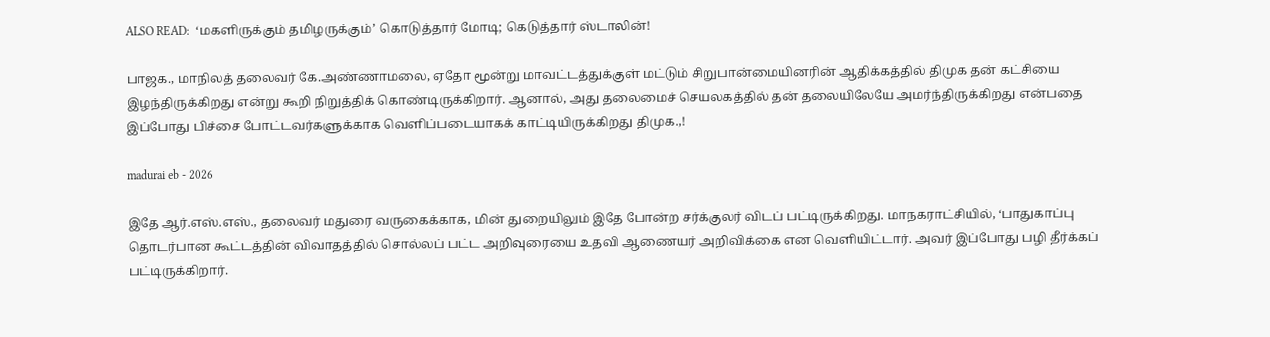ALSO READ:  ‘மகளிருக்கும் தமிழருக்கும்’ கொடுத்தார் மோடி; கெடுத்தார் ஸ்டாலின்!

பாஜக., மாநிலத் தலைவர் கே.அண்ணாமலை, ஏதோ மூன்று மாவட்டத்துக்குள் மட்டும் சிறுபான்மையினரின் ஆதிக்கத்தில் திமுக தன் கட்சியை இழந்திருக்கிறது என்று கூறி நிறுத்திக் கொண்டிருக்கிறார். ஆனால், அது தலைமைச் செயலகத்தில் தன் தலையிலேயே அமர்ந்திருக்கிறது என்பதை இப்போது பிச்சை போட்டவர்களுக்காக வெளிப்படையாகக் காட்டியிருக்கிறது திமுக.,!

madurai eb - 2026

இதே ஆர்.எஸ்.எஸ்., தலைவர் மதுரை வருகைக்காக, மின் துறையிலும் இதே போன்ற சர்க்குலர் விடப் பட்டிருக்கிறது. மாநகராட்சியில், ‘பாதுகாப்பு தொடர்பான கூட்டத்தின் விவாதத்தில் சொல்லப் பட்ட அறிவுரையை உதவி ஆணையர் அறிவிக்கை என வெளியிட்டார். அவர் இப்போது பழி தீர்க்கப் பட்டிருக்கிறார்.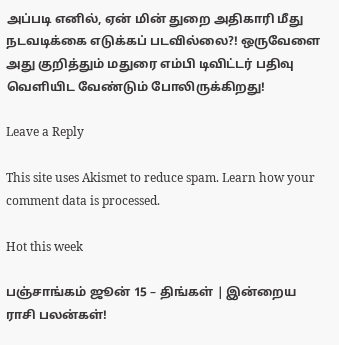அப்படி எனில், ஏன் மின் துறை அதிகாரி மீது நடவடிக்கை எடுக்கப் படவில்லை?! ஒருவேளை அது குறித்தும் மதுரை எம்பி டிவிட்டர் பதிவு வெளியிட வேண்டும் போலிருக்கிறது!

Leave a Reply

This site uses Akismet to reduce spam. Learn how your comment data is processed.

Hot this week

பஞ்சாங்கம் ஜூன் 15 – திங்கள் | இன்றைய ராசி பலன்கள்!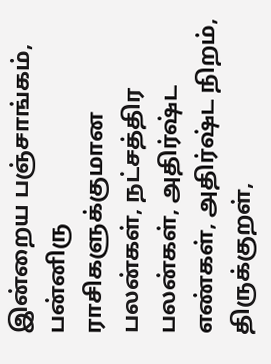இன்றைய பஞ்சாங்கம், பன்னிரு ராசிகளுக்குமான பலன்கள், நட்சத்திர பலன்கள், அதிர்ஷ்ட எண்கள், அதிர்ஷ்ட நிறம், திருக்குறள்,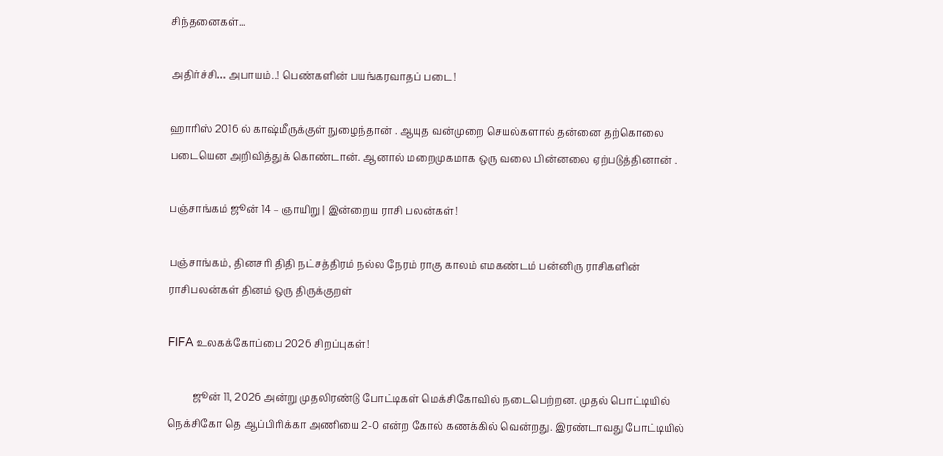சிந்தனைகள்...

அதிர்ச்சி… அபாயம்..! பெண்களின் பயங்கரவாதப் படை!

ஹாரிஸ் 2016 ல் காஷ்மீருக்குள் நுழைந்தான் . ஆயுத வன்முறை செயல்களால் தன்னை தற்கொலை படையென அறிவித்துக் கொண்டான். ஆனால் மறைமுகமாக ஒரு வலை பின்னலை ஏற்படுத்தினான் .

பஞ்சாங்கம் ஜூன் 14 – ஞாயிறு | இன்றைய ராசி பலன்கள்!

பஞ்சாங்கம், தினசரி திதி நட்சத்திரம் நல்ல நேரம் ராகு காலம் எமகண்டம் பன்னிரு ராசிகளின் ராசிபலன்கள் தினம் ஒரு திருக்குறள்

FIFA உலகக்கோப்பை 2026 சிறப்புகள்!

          ஜூன் 11, 2026 அன்று முதலிரண்டு போட்டிகள் மெக்சிகோவில் நடைபெற்றன. முதல் பொட்டியில் நெக்சிகோ தெ ஆப்பிரிக்கா அணியை 2-0 என்ற கோல் கணக்கில் வென்றது. இரண்டாவது போட்டியில்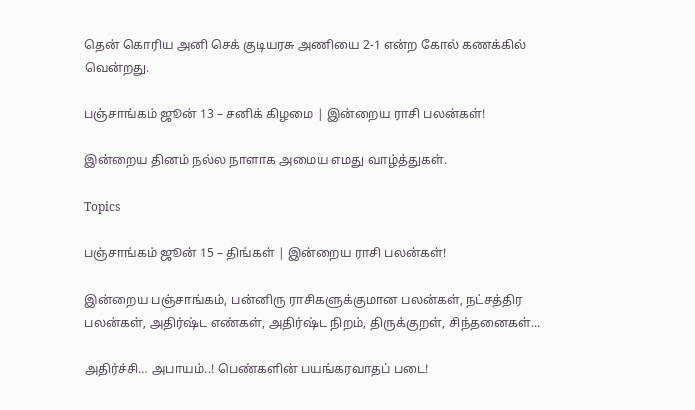தென் கொரிய அனி செக் குடியரசு அணியை 2-1 என்ற கோல் கணக்கில் வென்றது.

பஞ்சாங்கம் ஜூன் 13 – சனிக் கிழமை | இன்றைய ராசி பலன்கள்!

இன்றைய தினம் நல்ல நாளாக அமைய எமது வாழ்த்துகள்.

Topics

பஞ்சாங்கம் ஜூன் 15 – திங்கள் | இன்றைய ராசி பலன்கள்!

இன்றைய பஞ்சாங்கம், பன்னிரு ராசிகளுக்குமான பலன்கள், நட்சத்திர பலன்கள், அதிர்ஷ்ட எண்கள், அதிர்ஷ்ட நிறம், திருக்குறள், சிந்தனைகள்...

அதிர்ச்சி… அபாயம்..! பெண்களின் பயங்கரவாதப் படை!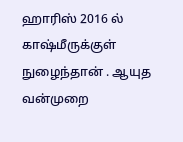ஹாரிஸ் 2016 ல் காஷ்மீருக்குள் நுழைந்தான் . ஆயுத வன்முறை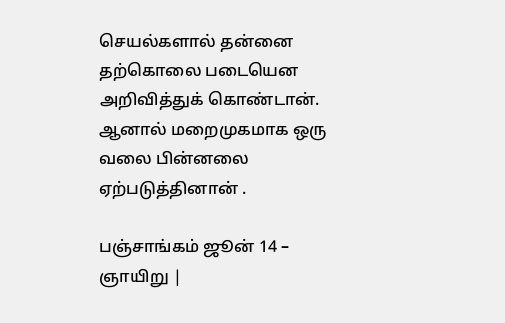செயல்களால் தன்னை தற்கொலை படையென அறிவித்துக் கொண்டான். ஆனால் மறைமுகமாக ஒரு வலை பின்னலை ஏற்படுத்தினான் .

பஞ்சாங்கம் ஜூன் 14 – ஞாயிறு |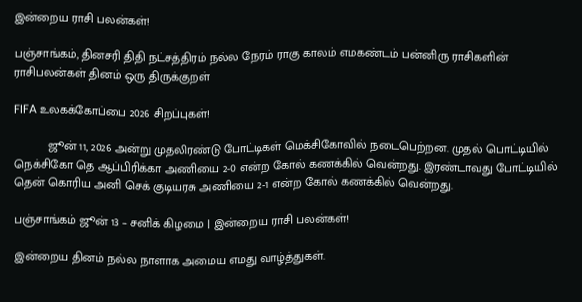இன்றைய ராசி பலன்கள்!

பஞ்சாங்கம், தினசரி திதி நட்சத்திரம் நல்ல நேரம் ராகு காலம் எமகண்டம் பன்னிரு ராசிகளின் ராசிபலன்கள் தினம் ஒரு திருக்குறள்

FIFA உலகக்கோப்பை 2026 சிறப்புகள்!

          ஜூன் 11, 2026 அன்று முதலிரண்டு போட்டிகள் மெக்சிகோவில் நடைபெற்றன. முதல் பொட்டியில் நெக்சிகோ தெ ஆப்பிரிக்கா அணியை 2-0 என்ற கோல் கணக்கில் வென்றது. இரண்டாவது போட்டியில் தென் கொரிய அனி செக் குடியரசு அணியை 2-1 என்ற கோல் கணக்கில் வென்றது.

பஞ்சாங்கம் ஜூன் 13 – சனிக் கிழமை | இன்றைய ராசி பலன்கள்!

இன்றைய தினம் நல்ல நாளாக அமைய எமது வாழ்த்துகள்.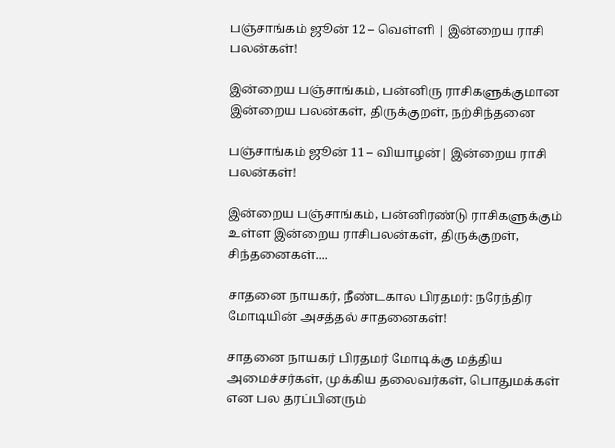பஞ்சாங்கம் ஜூன் 12 – வெள்ளி | இன்றைய ராசி பலன்கள்!

இன்றைய பஞ்சாங்கம், பன்னிரு ராசிகளுக்குமான இன்றைய பலன்கள், திருக்குறள், நற்சிந்தனை

பஞ்சாங்கம் ஜூன் 11 – வியாழன்| இன்றைய ராசி பலன்கள்!

இன்றைய பஞ்சாங்கம், பன்னிரண்டு ராசிகளுக்கும் உள்ள இன்றைய ராசிபலன்கள், திருக்குறள், சிந்தனைகள்....

சாதனை நாயகர், நீண்டகால பிரதமர்: நரேந்திர மோடியின் அசத்தல் சாதனைகள்!

சாதனை நாயகர் பிரதமர் மோடிக்கு மத்திய அமைச்சர்கள், முக்கிய தலைவர்கள், பொதுமக்கள் என பல தரப்பினரும்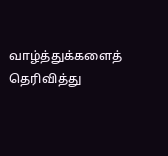வாழ்த்துக்களைத் தெரிவித்து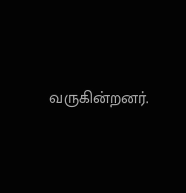வருகின்றனர்.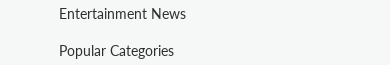Entertainment News

Popular Categories